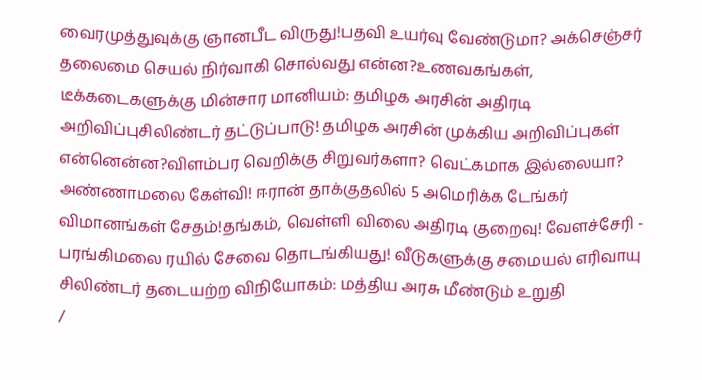வைரமுத்துவுக்கு ஞானபீட விருது!பதவி உயர்வு வேண்டுமா? அக்செஞ்சர் தலைமை செயல் நிர்வாகி சொல்வது என்ன?உணவகங்கள், டீக்கடைகளுக்கு மின்சார மானியம்: தமிழக அரசின் அதிரடி அறிவிப்புசிலிண்டர் தட்டுப்பாடு! தமிழக அரசின் முக்கிய அறிவிப்புகள் என்னென்ன?விளம்பர வெறிக்கு சிறுவர்களா? வெட்கமாக இல்லையா? அண்ணாமலை கேள்வி! ஈரான் தாக்குதலில் 5 அமெரிக்க டேங்கர் விமானங்கள் சேதம்!தங்கம், வெள்ளி விலை அதிரடி குறைவு! வேளச்சேரி - பரங்கிமலை ரயில் சேவை தொடங்கியது! வீடுகளுக்கு சமையல் எரிவாயு சிலிண்டர் தடையற்ற விநியோகம்: மத்திய அரசு மீண்டும் உறுதி
/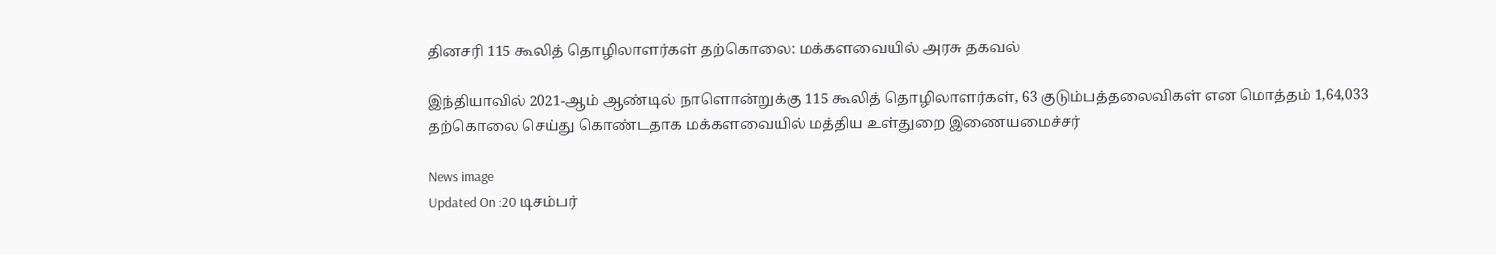தினசரி 115 கூலித் தொழிலாளர்கள் தற்கொலை: மக்களவையில் அரசு தகவல்

இந்தியாவில் 2021-ஆம் ஆண்டில் நாளொன்றுக்கு 115 கூலித் தொழிலாளர்கள், 63 குடும்பத்தலைவிகள் என மொத்தம் 1,64,033 தற்கொலை செய்து கொண்டதாக மக்களவையில் மத்திய உள்துறை இணையமைச்சர்

News image
Updated On :20 டிசம்பர்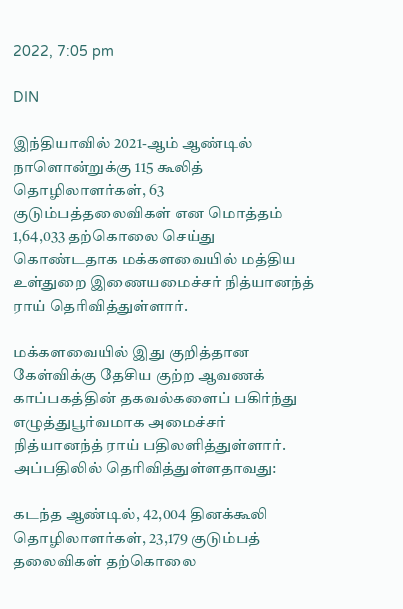2022, 7:05 pm

DIN

இந்தியாவில் 2021-ஆம் ஆண்டில் நாளொன்றுக்கு 115 கூலித் தொழிலாளர்கள், 63 குடும்பத்தலைவிகள் என மொத்தம் 1,64,033 தற்கொலை செய்து கொண்டதாக மக்களவையில் மத்திய உள்துறை இணையமைச்சர் நித்யானந்த் ராய் தெரிவித்துள்ளார்.

மக்களவையில் இது குறித்தான கேள்விக்கு தேசிய குற்ற ஆவணக் காப்பகத்தின் தகவல்களைப் பகிர்ந்து எழுத்துபூர்வமாக அமைச்சர் நித்யானந்த் ராய் பதிலளித்துள்ளார். அப்பதிலில் தெரிவித்துள்ளதாவது:

கடந்த ஆண்டில், 42,004 தினக்கூலி தொழிலாளர்கள், 23,179 குடும்பத் தலைவிகள் தற்கொலை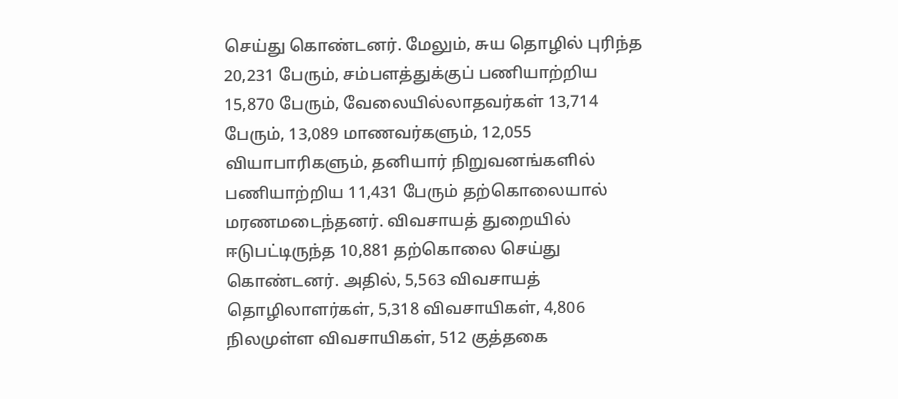செய்து கொண்டனர். மேலும், சுய தொழில் புரிந்த 20,231 பேரும், சம்பளத்துக்குப் பணியாற்றிய 15,870 பேரும், வேலையில்லாதவர்கள் 13,714 பேரும், 13,089 மாணவர்களும், 12,055 வியாபாரிகளும், தனியார் நிறுவனங்களில் பணியாற்றிய 11,431 பேரும் தற்கொலையால் மரணமடைந்தனர். விவசாயத் துறையில் ஈடுபட்டிருந்த 10,881 தற்கொலை செய்து கொண்டனர். அதில், 5,563 விவசாயத் தொழிலாளர்கள், 5,318 விவசாயிகள், 4,806 நிலமுள்ள விவசாயிகள், 512 குத்தகை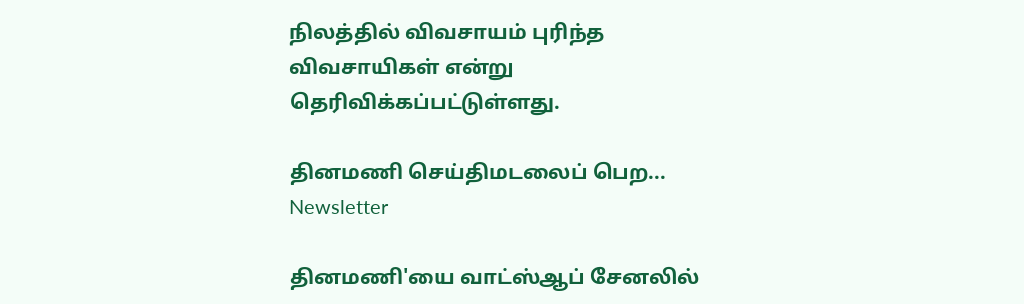நிலத்தில் விவசாயம் புரிந்த விவசாயிகள் என்று தெரிவிக்கப்பட்டுள்ளது.

தினமணி செய்திமடலைப் பெற... Newsletter

தினமணி'யை வாட்ஸ்ஆப் சேனலில்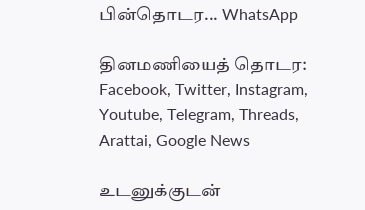பின்தொடர... WhatsApp

தினமணியைத் தொடர: Facebook, Twitter, Instagram, Youtube, Telegram, Threads, Arattai, Google News

உடனுக்குடன்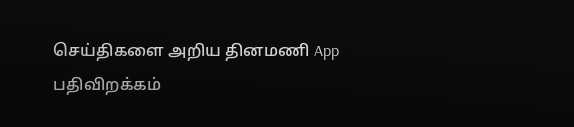செய்திகளை அறிய தினமணி App பதிவிறக்கம்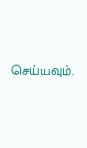செய்யவும்.